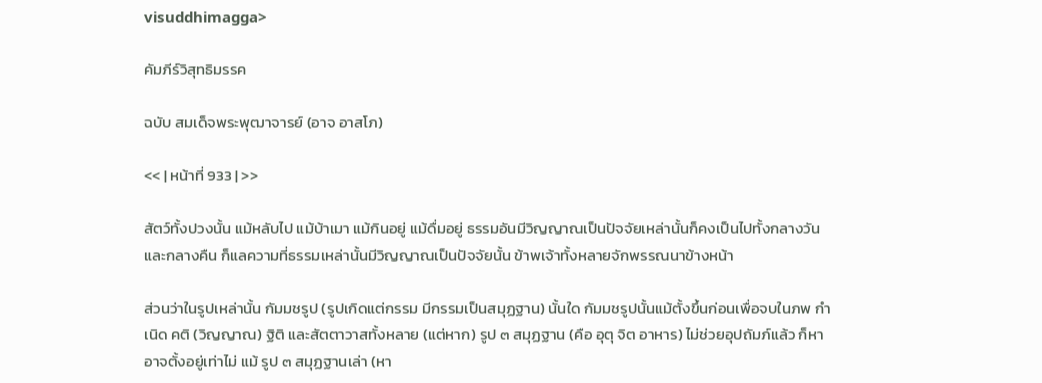visuddhimagga>

คัมภีร์วิสุทธิมรรค

ฉบับ สมเด็จพระพุฒาจารย์ (อาจ อาสโภ)

<< | หน้าที่ 933 | >>

สัตว์ทั้งปวงนั้น แม้หลับไป แม้บ้าเมา แม้กินอยู่ แม้ดื่มอยู่ ธรรมอันมีวิญญาณเป็นปัจจัยเหล่านั้นก็คงเป็นไปทั้งกลางวันและกลางคืน ก็แลความที่ธรรมเหล่านั้นมีวิญญาณเป็นปัจจัยนั้น ข้าพเจ้าทั้งหลายจักพรรณนาข้างหน้า

ส่วนว่าในรูปเหล่านั้น กัมมชรูป (รูปเกิดแต่กรรม มีกรรมเป็นสมุฏฐาน) นั้นใด กัมมชรูปนั้นแม้ตั้งขึ้นก่อนเพื่อจบในภพ กำเนิด คติ (วิญญาณ) ฐิติ และสัตตาวาสทั้งหลาย (แต่หาก) รูป ๓ สมุฏฐาน (คือ อุตุ จิต อาหาร) ไม่ช่วยอุปถัมภ์แล้ว ก็หาอาจตั้งอยู่เท่าไม่ แม้ รูป ๓ สมุฏฐานเล่า (หา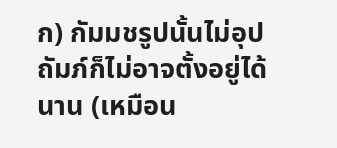ก) กัมมชรูปนั้นไม่อุปถัมภ์ก็ไม่อาจตั้งอยู่ได้นาน (เหมือน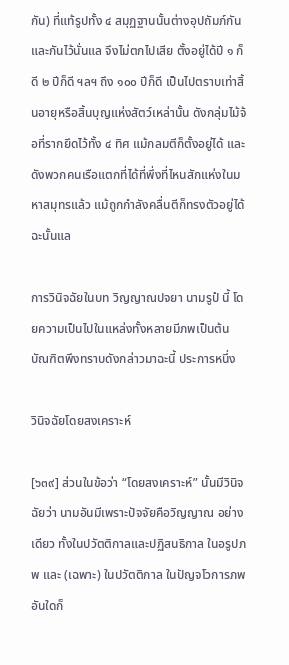กัน) ที่แท้รูปทั้ง ๔ สมุฏฐานนั้นต่างอุปถัมภ์กันและกันไว้นั่นแล จึงไม่ตกไปเสีย ตั้งอยู่ได้ปี ๑ ก็ดี ๒ ปีก็ดี ฯลฯ ถึง ๑๐๐ ปีก็ดี เป็นไปตราบเท่าสิ้นอายุหรือสิ้นบุญแห่งสัตว์เหล่านั้น ดังกลุ่มไม้จ้อที่รากยึดไว้ทั้ง ๔ ทิศ แม้กลมตีก็ตั้งอยู่ได้ และดังพวกคนเรือแตกที่ได้ที่พึ่งที่ไหนสักแห่งในมหาสมุทรแล้ว แม้ถูกกำลังคลื่นตีก็ทรงตัวอยู่ได้ฉะนั้นแล

การวินิจฉัยในบท วิญญาณปจยา นามรูปํ นี้ โดยความเป็นไปในแหล่งทั้งหลายมีภพเป็นต้น บัณฑิตพึงทราบดังกล่าวมาฉะนี้ ประการหนึ่ง

วินิจฉัยโดยสงเคราะห์

[๖๓๙] ส่วนในข้อว่า “โดยสงเคราะห์” นั้นมีวินิจฉัยว่า นามอันมีเพราะปัจจัยคือวิญญาณ อย่างเดียว ทั้งในปวัตติกาลและปฏิสนธิกาล ในอรูปภพ และ (เฉพาะ) ในปวัตติกาล ในปัญจโวการภพอันใดก็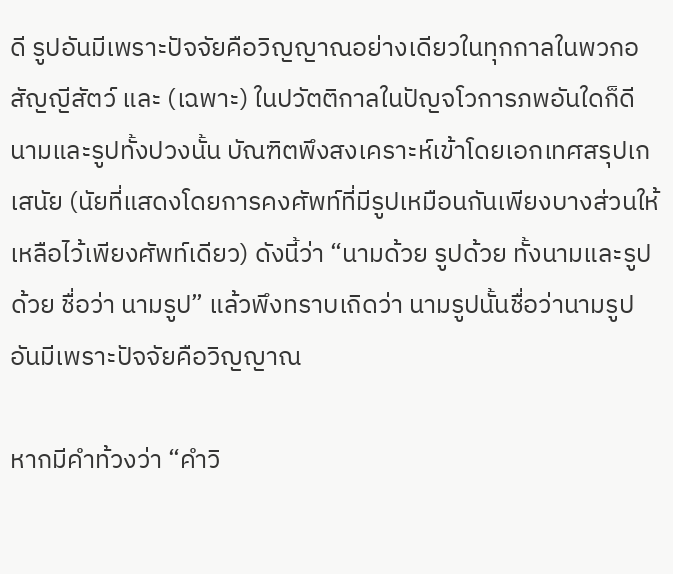ดี รูปอันมีเพราะปัจจัยคือวิญญาณอย่างเดียวในทุกกาลในพวกอสัญญีสัตว์ และ (เฉพาะ) ในปวัตติกาลในปัญจโวการภพอันใดก็ดี นามและรูปทั้งปวงนั้น บัณฑิตพึงสงเคราะห์เข้าโดยเอกเทศสรุปเกเสนัย (นัยที่แสดงโดยการคงศัพท์ที่มีรูปเหมือนกันเพียงบางส่วนให้เหลือไว้เพียงศัพท์เดียว) ดังนี้ว่า “นามด้วย รูปด้วย ทั้งนามและรูปด้วย ชื่อว่า นามรูป” แล้วพึงทราบเถิดว่า นามรูปนั้นชื่อว่านามรูปอันมีเพราะปัจจัยคือวิญญาณ

หากมีคำท้วงว่า “คำวิ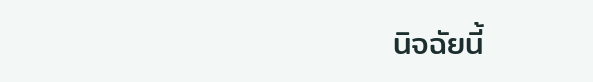นิจฉัยนี้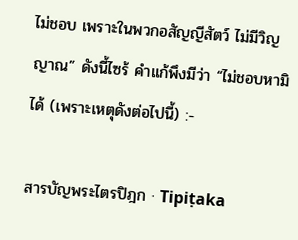ไม่ชอบ เพราะในพวกอสัญญีสัตว์ ไม่มีวิญญาณ” ดังนี้ไซร้ คำแก้พึงมีว่า “ไม่ชอบหามิได้ (เพราะเหตุดังต่อไปนี้) :-

สารบัญพระไตรปิฎก · Tipiṭaka